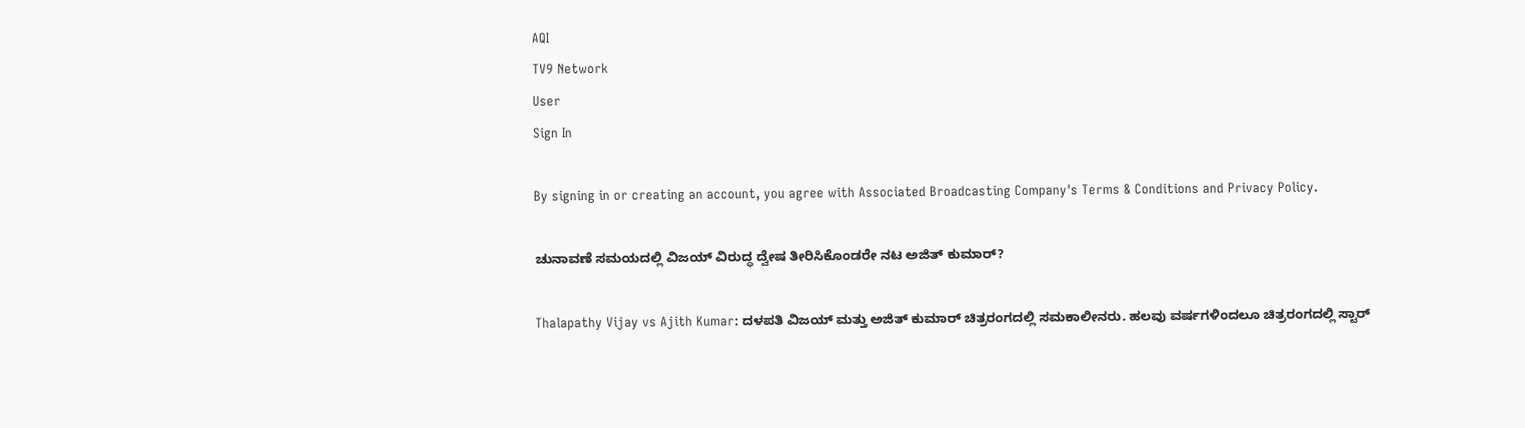AQI
TV9 Network
User
Sign In

By signing in or creating an account, you agree with Associated Broadcasting Company's Terms & Conditions and Privacy Policy.

ಚುನಾವಣೆ ಸಮಯದಲ್ಲಿ ವಿಜಯ್ ವಿರುದ್ಧ ದ್ವೇಷ ತೀರಿಸಿಕೊಂಡರೇ ನಟ ಅಜಿತ್ ಕುಮಾರ್?

Thalapathy Vijay vs Ajith Kumar: ದಳಪತಿ ವಿಜಯ್ ಮತ್ತು ಅಜಿತ್ ಕುಮಾರ್ ಚಿತ್ರರಂಗದಲ್ಲಿ ಸಮಕಾಲೀನರು. ಹಲವು ವರ್ಷಗಳಿಂದಲೂ ಚಿತ್ರರಂಗದಲ್ಲಿ ಸ್ಟಾರ್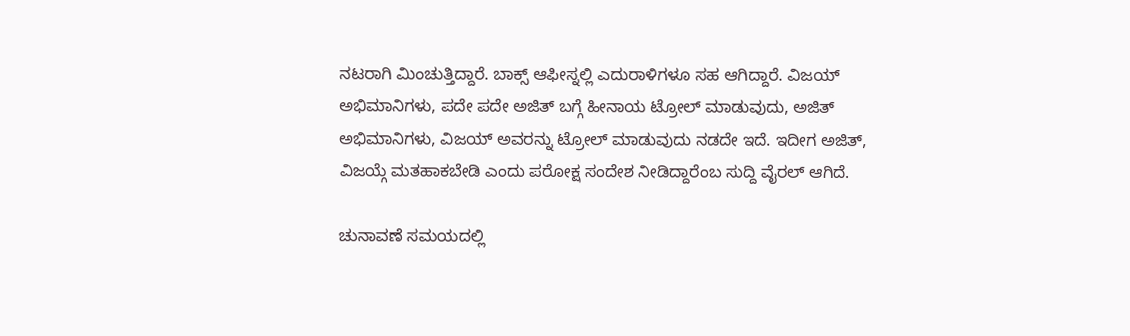ನಟರಾಗಿ ಮಿಂಚುತ್ತಿದ್ದಾರೆ. ಬಾಕ್ಸ್ ಆಫೀಸ್ನಲ್ಲಿ ಎದುರಾಳಿಗಳೂ ಸಹ ಆಗಿದ್ದಾರೆ. ವಿಜಯ್ ಅಭಿಮಾನಿಗಳು, ಪದೇ ಪದೇ ಅಜಿತ್ ಬಗ್ಗೆ ಹೀನಾಯ ಟ್ರೋಲ್ ಮಾಡುವುದು, ಅಜಿತ್ ಅಭಿಮಾನಿಗಳು, ವಿಜಯ್ ಅವರನ್ನು ಟ್ರೋಲ್ ಮಾಡುವುದು ನಡದೇ ಇದೆ. ಇದೀಗ ಅಜಿತ್, ವಿಜಯ್ಗೆ ಮತಹಾಕಬೇಡಿ ಎಂದು ಪರೋಕ್ಷ ಸಂದೇಶ ನೀಡಿದ್ದಾರೆಂಬ ಸುದ್ದಿ ವೈರಲ್ ಆಗಿದೆ.

ಚುನಾವಣೆ ಸಮಯದಲ್ಲಿ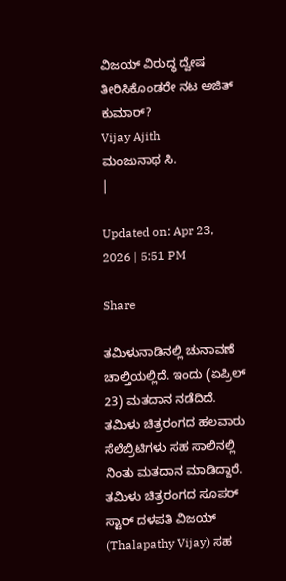ವಿಜಯ್ ವಿರುದ್ಧ ದ್ವೇಷ ತೀರಿಸಿಕೊಂಡರೇ ನಟ ಅಜಿತ್ ಕುಮಾರ್?
Vijay Ajith
ಮಂಜುನಾಥ ಸಿ.
|

Updated on: Apr 23, 2026 | 5:51 PM

Share

ತಮಿಳುನಾಡಿನಲ್ಲಿ ಚುನಾವಣೆ ಚಾಲ್ತಿಯಲ್ಲಿದೆ. ಇಂದು (ಏಪ್ರಿಲ್ 23) ಮತದಾನ ನಡೆದಿದೆ. ತಮಿಳು ಚಿತ್ರರಂಗದ ಹಲವಾರು ಸೆಲೆಬ್ರಿಟಿಗಳು ಸಹ ಸಾಲಿನಲ್ಲಿ ನಿಂತು ಮತದಾನ ಮಾಡಿದ್ದಾರೆ. ತಮಿಳು ಚಿತ್ರರಂಗದ ಸೂಪರ್ ಸ್ಟಾರ್ ದಳಪತಿ ವಿಜಯ್ (Thalapathy Vijay) ಸಹ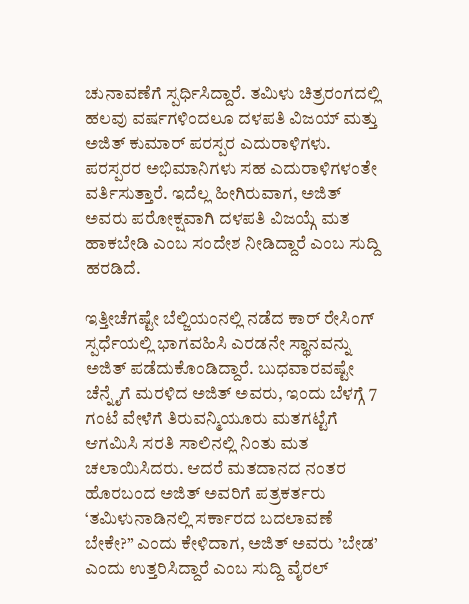ಚುನಾವಣೆಗೆ ಸ್ಪರ್ಧಿಸಿದ್ದಾರೆ. ತಮಿಳು ಚಿತ್ರರಂಗದಲ್ಲಿ ಹಲವು ವರ್ಷಗಳಿಂದಲೂ ದಳಪತಿ ವಿಜಯ್ ಮತ್ತು ಅಜಿತ್ ಕುಮಾರ್ ಪರಸ್ಪರ ಎದುರಾಳಿಗಳು. ಪರಸ್ಪರರ ಅಭಿಮಾನಿಗಳು ಸಹ ಎದುರಾಳಿಗಳಂತೇ ವರ್ತಿಸುತ್ತಾರೆ. ಇದೆಲ್ಲ ಹೀಗಿರುವಾಗ, ಅಜಿತ್ ಅವರು ಪರೋಕ್ಷವಾಗಿ ದಳಪತಿ ವಿಜಯ್ಗೆ ಮತ ಹಾಕಬೇಡಿ ಎಂಬ ಸಂದೇಶ ನೀಡಿದ್ದಾರೆ ಎಂಬ ಸುದ್ದಿ ಹರಡಿದೆ.

ಇತ್ತೀಚೆಗಷ್ಟೇ ಬೆಲ್ಜಿಯಂನಲ್ಲಿ ನಡೆದ ಕಾರ್ ರೇಸಿಂಗ್ ಸ್ಪರ್ಧೆಯಲ್ಲಿ ಭಾಗವಹಿಸಿ ಎರಡನೇ ಸ್ಥಾನವನ್ನು ಅಜಿತ್ ಪಡೆದುಕೊಂಡಿದ್ದಾರೆ. ಬುಧವಾರವಷ್ಟೇ ಚೆನ್ನೈಗೆ ಮರಳಿದ ಅಜಿತ್ ಅವರು, ಇಂದು ಬೆಳಗ್ಗೆ 7 ಗಂಟೆ ವೇಳೆಗೆ ತಿರುವನ್ಮಿಯೂರು ಮತಗಟ್ಟೆಗೆ ಆಗಮಿಸಿ ಸರತಿ ಸಾಲಿನಲ್ಲಿ ನಿಂತು ಮತ ಚಲಾಯಿಸಿದರು. ಆದರೆ ಮತದಾನದ ನಂತರ ಹೊರಬಂದ ಅಜಿತ್ ಅವರಿಗೆ ಪತ್ರಕರ್ತರು ‘ತಮಿಳುನಾಡಿನಲ್ಲಿ ಸರ್ಕಾರದ ಬದಲಾವಣೆ ಬೇಕೇ?” ಎಂದು ಕೇಳಿದಾಗ, ಅಜಿತ್ ಅವರು ’ಬೇಡ’ ಎಂದು ಉತ್ತರಿಸಿದ್ದಾರೆ ಎಂಬ ಸುದ್ದಿ ವೈರಲ್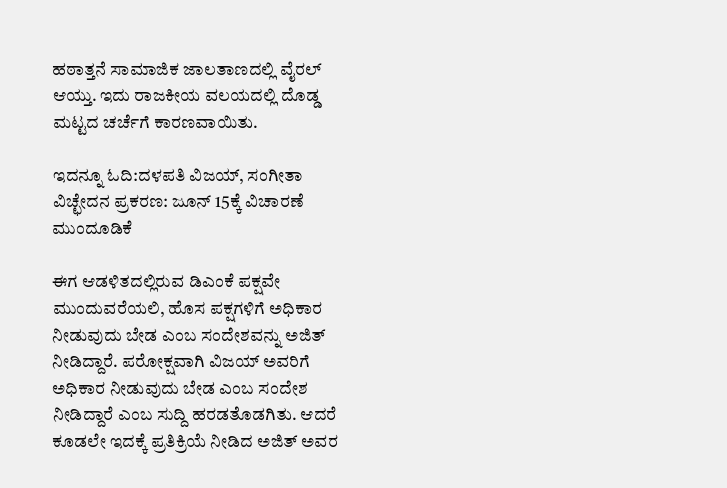ಹಠಾತ್ತನೆ ಸಾಮಾಜಿಕ ಜಾಲತಾಣದಲ್ಲಿ ವೈರಲ್ ಆಯ್ತು. ಇದು ರಾಜಕೀಯ ವಲಯದಲ್ಲಿ ದೊಡ್ಡ ಮಟ್ಟದ ಚರ್ಚೆಗೆ ಕಾರಣವಾಯಿತು.

ಇದನ್ನೂ ಓದಿ:ದಳಪತಿ ವಿಜಯ್, ಸಂಗೀತಾ ವಿಚ್ಛೇದನ ಪ್ರಕರಣ: ಜೂನ್ 15ಕ್ಕೆ ವಿಚಾರಣೆ ಮುಂದೂಡಿಕೆ

ಈಗ ಆಡಳಿತದಲ್ಲಿರುವ ಡಿಎಂಕೆ ಪಕ್ಷವೇ ಮುಂದುವರೆಯಲಿ, ಹೊಸ ಪಕ್ಷಗಳಿಗೆ ಅಧಿಕಾರ ನೀಡುವುದು ಬೇಡ ಎಂಬ ಸಂದೇಶವನ್ನು ಅಜಿತ್ ನೀಡಿದ್ದಾರೆ. ಪರೋಕ್ಷವಾಗಿ ವಿಜಯ್ ಅವರಿಗೆ ಅಧಿಕಾರ ನೀಡುವುದು ಬೇಡ ಎಂಬ ಸಂದೇಶ ನೀಡಿದ್ದಾರೆ ಎಂಬ ಸುದ್ದಿ ಹರಡತೊಡಗಿತು. ಆದರೆ ಕೂಡಲೇ ಇದಕ್ಕೆ ಪ್ರತಿಕ್ರಿಯೆ ನೀಡಿದ ಅಜಿತ್ ಅವರ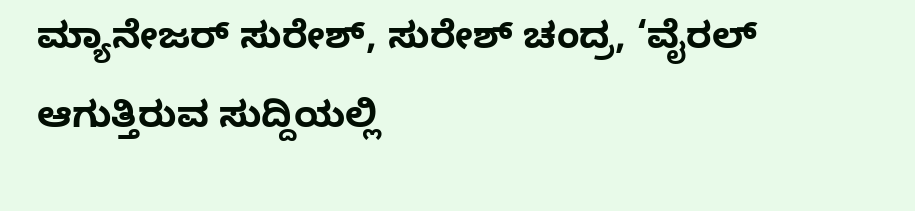ಮ್ಯಾನೇಜರ್ ಸುರೇಶ್, ಸುರೇಶ್ ಚಂದ್ರ, ‘ವೈರಲ್ ಆಗುತ್ತಿರುವ ಸುದ್ದಿಯಲ್ಲಿ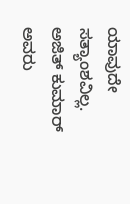ಯಾವುದೇ ಸತ್ಯಾಂಶವಿಲ್ಲ. ಅಜಿತ್ ಕುಮಾರ್ ಅವರು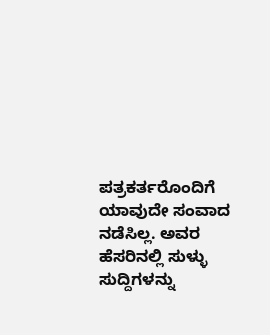ಪತ್ರಕರ್ತರೊಂದಿಗೆ ಯಾವುದೇ ಸಂವಾದ ನಡೆಸಿಲ್ಲ. ಅವರ ಹೆಸರಿನಲ್ಲಿ ಸುಳ್ಳು ಸುದ್ದಿಗಳನ್ನು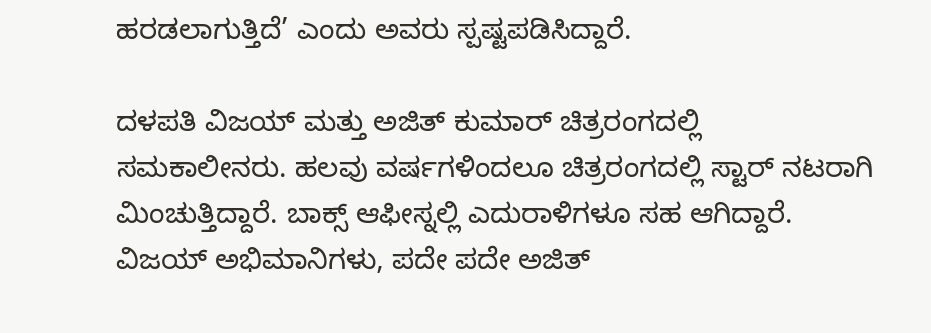ಹರಡಲಾಗುತ್ತಿದೆ’ ಎಂದು ಅವರು ಸ್ಪಷ್ಟಪಡಿಸಿದ್ದಾರೆ.

ದಳಪತಿ ವಿಜಯ್ ಮತ್ತು ಅಜಿತ್ ಕುಮಾರ್ ಚಿತ್ರರಂಗದಲ್ಲಿ ಸಮಕಾಲೀನರು. ಹಲವು ವರ್ಷಗಳಿಂದಲೂ ಚಿತ್ರರಂಗದಲ್ಲಿ ಸ್ಟಾರ್ ನಟರಾಗಿ ಮಿಂಚುತ್ತಿದ್ದಾರೆ. ಬಾಕ್ಸ್ ಆಫೀಸ್ನಲ್ಲಿ ಎದುರಾಳಿಗಳೂ ಸಹ ಆಗಿದ್ದಾರೆ. ವಿಜಯ್ ಅಭಿಮಾನಿಗಳು, ಪದೇ ಪದೇ ಅಜಿತ್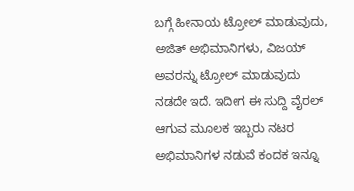ಬಗ್ಗೆ ಹೀನಾಯ ಟ್ರೋಲ್ ಮಾಡುವುದು, ಅಜಿತ್ ಅಭಿಮಾನಿಗಳು, ವಿಜಯ್ ಅವರನ್ನು ಟ್ರೋಲ್ ಮಾಡುವುದು ನಡದೇ ಇದೆ. ಇದೀಗ ಈ ಸುದ್ದಿ ವೈರಲ್ ಆಗುವ ಮೂಲಕ ಇಬ್ಬರು ನಟರ ಅಭಿಮಾನಿಗಳ ನಡುವೆ ಕಂದಕ ಇನ್ನೂ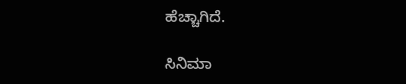ಹೆಚ್ಚಾಗಿದೆ.

ಸಿನಿಮಾ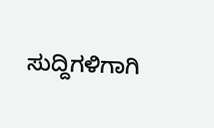ಸುದ್ದಿಗಳಿಗಾಗಿ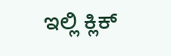ಇಲ್ಲಿ ಕ್ಲಿಕ್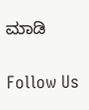ಮಾಡಿ

Follow Us